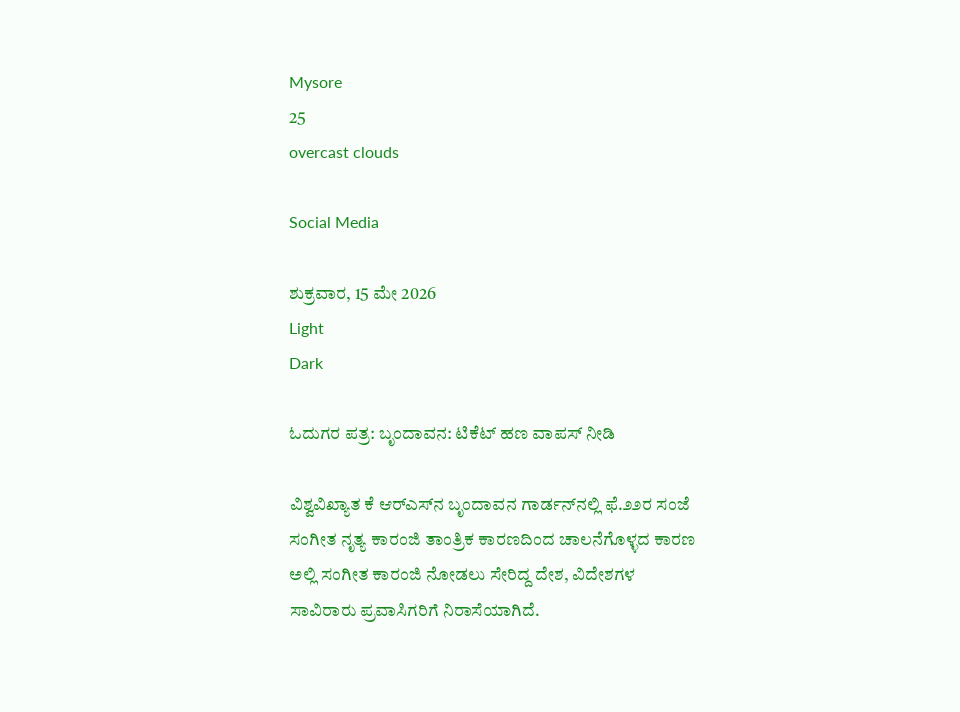Mysore
25
overcast clouds

Social Media

ಶುಕ್ರವಾರ, 15 ಮೇ 2026
Light
Dark

ಓದುಗರ ಪತ್ರ: ಬೃಂದಾವನ: ಟಿಕೆಟ್ ಹಣ ವಾಪಸ್ ನೀಡಿ

ವಿಶ್ವವಿಖ್ಯಾತ ಕೆ ಆರ್‌ಎಸ್‌ನ ಬೃಂದಾವನ ಗಾರ್ಡನ್‌ನಲ್ಲಿ ಫೆ.೨೨ರ ಸಂಜೆ ಸಂಗೀತ ನೃತ್ಯ ಕಾರಂಜಿ ತಾಂತ್ರಿಕ ಕಾರಣದಿಂದ ಚಾಲನೆಗೊಳ್ಳದ ಕಾರಣ ಅಲ್ಲಿ ಸಂಗೀತ ಕಾರಂಜಿ ನೋಡಲು ಸೇರಿದ್ದ ದೇಶ, ವಿದೇಶಗಳ ಸಾವಿರಾರು ಪ್ರವಾಸಿಗರಿಗೆ ನಿರಾಸೆಯಾಗಿದೆ.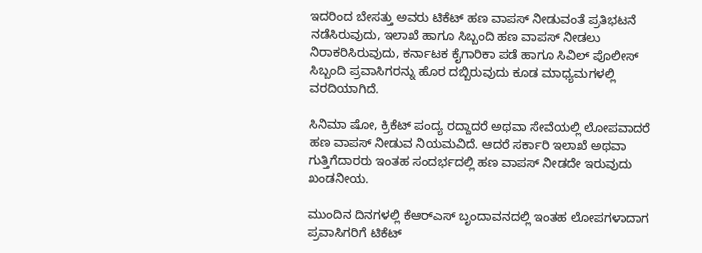ಇದರಿಂದ ಬೇಸತ್ತು ಅವರು ಟಿಕೆಟ್ ಹಣ ವಾಪಸ್ ನೀಡುವಂತೆ ಪ್ರತಿಭಟನೆ ನಡೆಸಿರುವುದು, ಇಲಾಖೆ ಹಾಗೂ ಸಿಬ್ಬಂದಿ ಹಣ ವಾಪಸ್ ನೀಡಲು ನಿರಾಕರಿಸಿರುವುದು, ಕರ್ನಾಟಕ ಕೈಗಾರಿಕಾ ಪಡೆ ಹಾಗೂ ಸಿವಿಲ್ ಪೊಲೀಸ್ ಸಿಬ್ಬಂದಿ ಪ್ರವಾಸಿಗರನ್ನು ಹೊರ ದಬ್ಬಿರುವುದು ಕೂಡ ಮಾಧ್ಯಮಗಳಲ್ಲಿ ವರದಿಯಾಗಿದೆ.

ಸಿನಿಮಾ ಷೋ, ಕ್ರಿಕೆಟ್ ಪಂದ್ಯ ರದ್ದಾದರೆ ಅಥವಾ ಸೇವೆಯಲ್ಲಿ ಲೋಪವಾದರೆ ಹಣ ವಾಪಸ್ ನೀಡುವ ನಿಯಮವಿದೆ. ಆದರೆ ಸರ್ಕಾರಿ ಇಲಾಖೆ ಅಥವಾ ಗುತ್ತಿಗೆದಾರರು ಇಂತಹ ಸಂದರ್ಭದಲ್ಲಿ ಹಣ ವಾಪಸ್ ನೀಡದೇ ಇರುವುದು ಖಂಡನೀಯ.

ಮುಂದಿನ ದಿನಗಳಲ್ಲಿ ಕೆಆರ್‌ಎಸ್ ಬೃಂದಾವನದಲ್ಲಿ ಇಂತಹ ಲೋಪಗಳಾದಾಗ ಪ್ರವಾಸಿಗರಿಗೆ ಟಿಕೆಟ್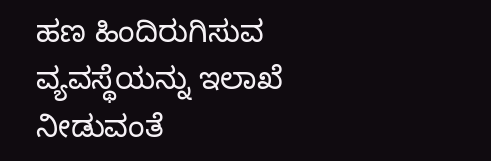ಹಣ ಹಿಂದಿರುಗಿಸುವ ವ್ಯವಸ್ಥೆಯನ್ನು ಇಲಾಖೆ ನೀಡುವಂತೆ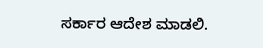ಸರ್ಕಾರ ಆದೇಶ ಮಾಡಲಿ.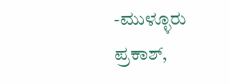-ಮುಳ್ಳೂರು ಪ್ರಕಾಶ್,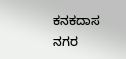ಕನಕದಾಸ ನಗರ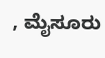, ಮೈಸೂರು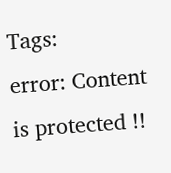Tags:
error: Content is protected !!